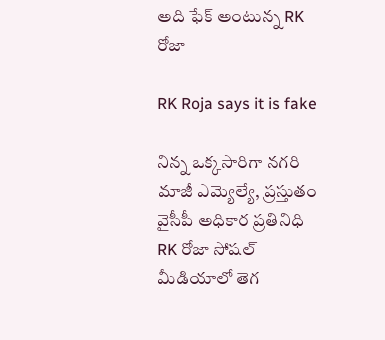అది ఫేక్ అంటున్న RK రోజా

RK Roja says it is fake

నిన్న ఒక్కసారిగా నగరి మాజీ ఎమ్యెల్యే, ప్రస్తుతం వైసీపీ అధికార ప్రతినిధి RK రోజా సోషల్ మీడియాలో తెగ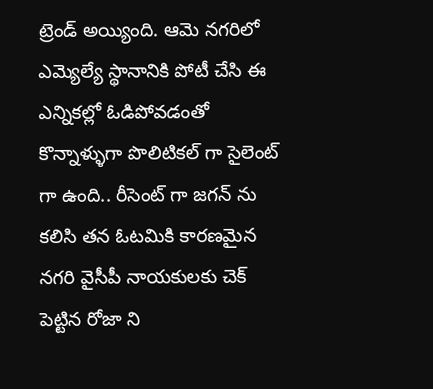ట్రెండ్ అయ్యింది. ఆమె నగరిలో ఎమ్యెల్యే స్థానానికి పోటీ చేసి ఈ ఎన్నికల్లో ఓడిపోవడంతో కొన్నాళ్ళుగా పొలిటికల్ గా సైలెంట్ గా ఉంది.. రీసెంట్ గా జగన్ ను కలిసి తన ఓటమికి కారణమైన నగరి వైసీపీ నాయకులకు చెక్ పెట్టిన రోజా ని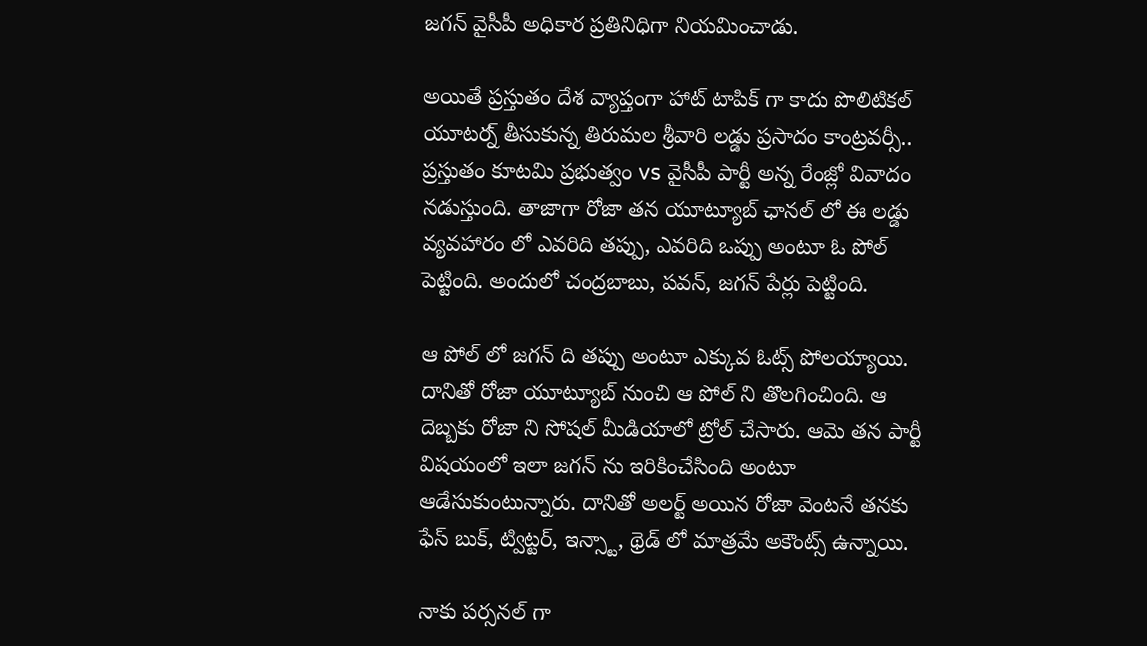జగన్ వైసీపీ అధికార ప్రతినిధిగా నియమించాడు.

అయితే ప్రస్తుతం దేశ వ్యాప్తంగా హాట్ టాపిక్ గా కాదు పొలిటికల్ యూటర్న్ తీసుకున్న తిరుమల శ్రీవారి లడ్డు ప్రసాదం కాంట్రవర్సీ.. ప్రస్తుతం కూటమి ప్రభుత్వం vs వైసీపీ పార్టీ అన్న రేంజ్లో వివాదం నడుస్తుంది. తాజాగా రోజా తన యూట్యూబ్ ఛానల్ లో ఈ లడ్డు వ్యవహారం లో ఎవరిది తప్పు, ఎవరిది ఒప్పు అంటూ ఓ పోల్ పెట్టింది. అందులో చంద్రబాబు, పవన్, జగన్ పేర్లు పెట్టింది.

ఆ పోల్ లో జగన్ ది తప్పు అంటూ ఎక్కువ ఓట్స్ పోలయ్యాయి. దానితో రోజా యూట్యూబ్ నుంచి ఆ పోల్ ని తొలగించింది. ఆ దెబ్బకు రోజా ని సోషల్ మీడియాలో ట్రోల్ చేసారు. ఆమె తన పార్టీ విషయంలో ఇలా జగన్ ను ఇరికించేసింది అంటూ ఆడేసుకుంటున్నారు. దానితో అలర్ట్ అయిన రోజా వెంటనే తనకు ఫేస్ బుక్, ట్విట్టర్, ఇన్స్టా, థ్రెడ్ లో మాత్రమే అకౌంట్స్ ఉన్నాయి.

నాకు పర్సనల్ గా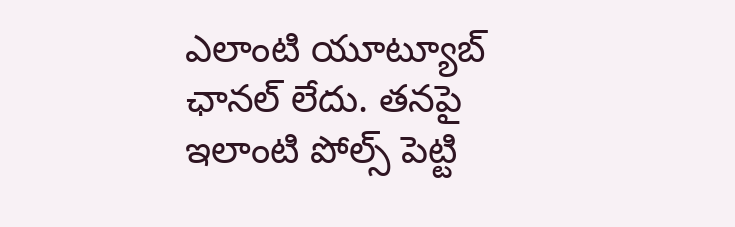ఎలాంటి యూట్యూబ్ ఛానల్ లేదు. తనపై ఇలాంటి పోల్స్ పెట్టి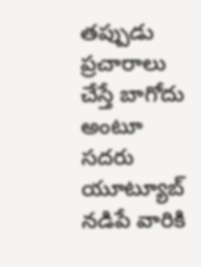తప్పుడు ప్రచారాలు చేస్తే బాగోదు అంటూ సదరు యూట్యూబ్ నడిపే వారికి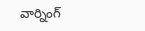వార్నింగ్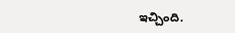ఇచ్చింది.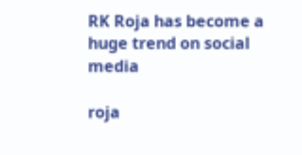RK Roja has become a huge trend on social media

roja